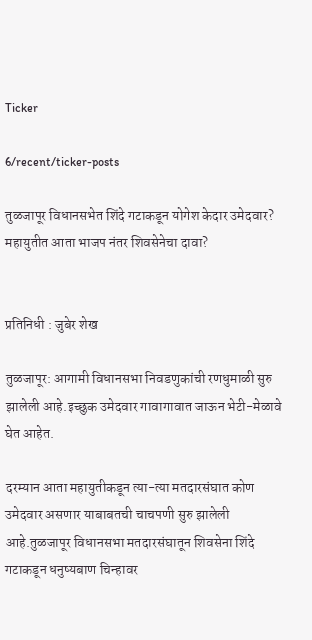Ticker

6/recent/ticker-posts

तुळजापूर विधानसभेत शिंदे गटाकडून योगेश केदार उमेदवार? महायुतीत आता भाजप नंतर शिवसेनेचा दावा?


प्रतिनिधी : जुबेर शेख

तुळजापूर: आगामी विधानसभा निवडणुकांची रणधुमाळी सुरु झालेली आहे.इच्छुक उमेदवार गावागावात जाऊन भेटी-मेळावे घेत आहेत.

दरम्यान आता महायुतीकडून त्या-त्या मतदारसंघात कोण उमेदवार असणार याबाबतची चाचपणी सुरु झालेली आहे.तुळजापूर विधानसभा मतदारसंघातून शिवसेना शिंदे गटाकडून धनुष्यबाण चिन्हावर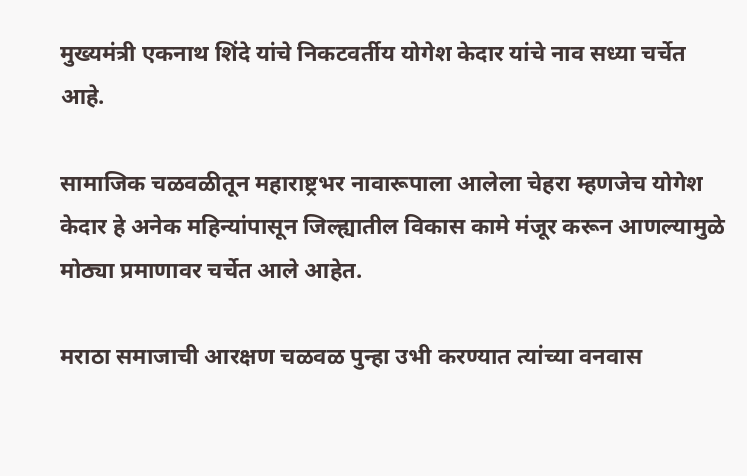मुख्यमंत्री एकनाथ शिंदे यांचे निकटवर्तीय योगेश केदार यांचे नाव सध्या चर्चेत आहे.

सामाजिक चळवळीतून महाराष्ट्रभर नावारूपाला आलेला चेहरा म्हणजेच योगेश केदार हे अनेक महिन्यांपासून जिल्ह्यातील विकास कामे मंजूर करून आणल्यामुळे मोठ्या प्रमाणावर चर्चेत आले आहेत.

मराठा समाजाची आरक्षण चळवळ पुन्हा उभी करण्यात त्यांच्या वनवास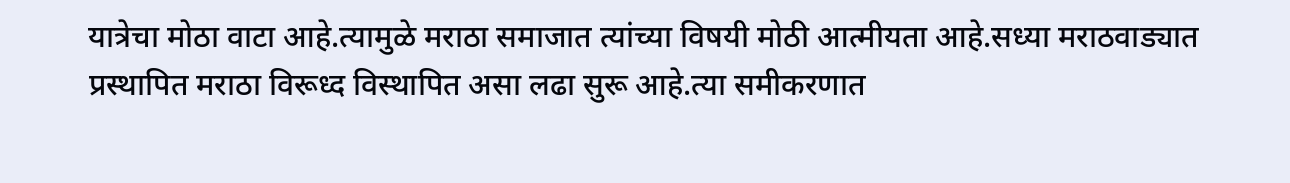यात्रेचा मोठा वाटा आहे.त्यामुळे मराठा समाजात त्यांच्या विषयी मोठी आत्मीयता आहे.सध्या मराठवाड्यात प्रस्थापित मराठा विरूध्द विस्थापित असा लढा सुरू आहे.त्या समीकरणात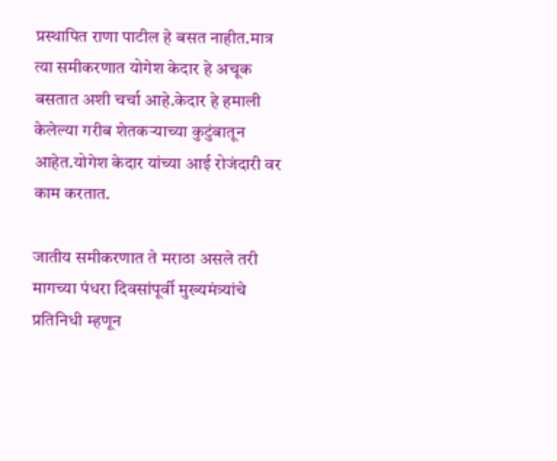प्रस्थापित राणा पाटील हे बसत नाहीत.मात्र त्या समीकरणात योगेश केदार हे अचूक बसतात अशी चर्चा आहे.केदार हे हमाली केलेल्या गरीब शेतकऱ्याच्या कुटुंबातून आहेत.योगेश केदार यांच्या आई रोजंदारी वर काम करतात.

जातीय समीकरणात ते मराठा असले तरी मागच्या पंधरा दिवसांपूर्वी मुख्यमंत्र्यांचे प्रतिनिधी म्हणून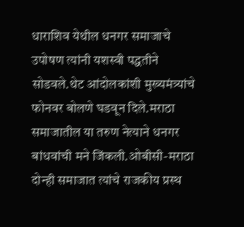धाराशिव येथील धनगर समाजाचे उपोषण त्यांनी यशस्वी पद्धतीने सोडवले.थेट आंदोलकांशी मुख्यमंत्र्यांचे फोनवर बोलणे घडवून दिले.मराठा समाजातील या तरुण नेत्याने धनगर बांधवांची मने जिंकली.ओबीसी-मराठा दोन्ही समाजात त्यांचे राजकीय प्रस्थ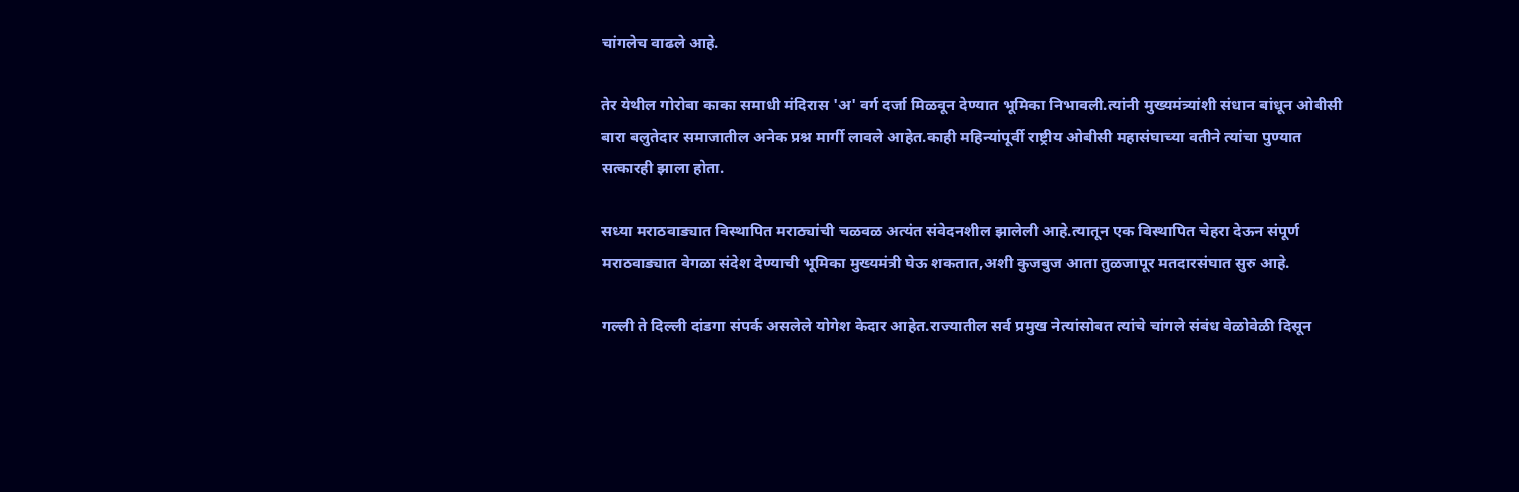चांगलेच वाढले आहे.

तेर येथील गोरोबा काका समाधी मंदिरास 'अ' वर्ग दर्जा मिळवून देण्यात भूमिका निभावली.त्यांनी मुख्यमंत्र्यांशी संधान बांधून ओबीसी बारा बलुतेदार समाजातील अनेक प्रश्न मार्गी लावले आहेत.काही महिन्यांपूर्वी राष्ट्रीय ओबीसी महासंघाच्या वतीने त्यांचा पुण्यात सत्कारही झाला होता.

सध्या मराठवाड्यात विस्थापित मराठ्यांची चळवळ अत्यंत संवेदनशील झालेली आहे.त्यातून एक विस्थापित चेहरा देऊन संपूर्ण मराठवाड्यात वेगळा संदेश देण्याची भूमिका मुख्यमंत्री घेऊ शकतात,अशी कुजबुज आता तुळजापूर मतदारसंघात सुरु आहे.

गल्ली ते दिल्ली दांडगा संपर्क असलेले योगेश केदार आहेत.राज्यातील सर्व प्रमुख नेत्यांसोबत त्यांचे चांगले संबंध वेळोवेळी दिसून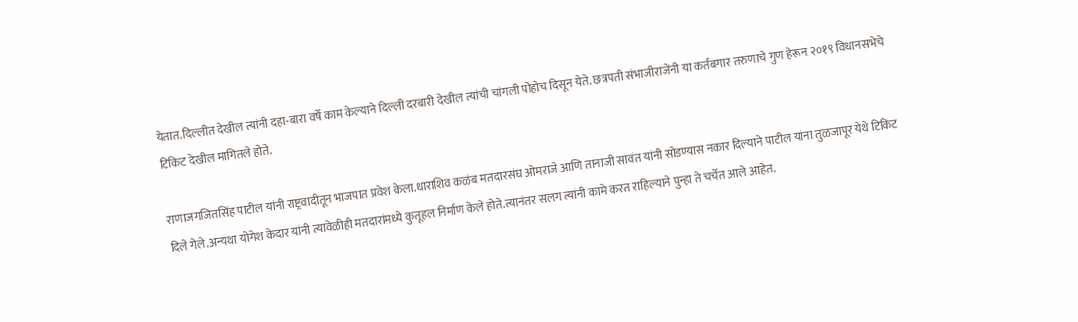येतात.दिल्लीत देखील त्यांनी दहा-बारा वर्षे काम केल्याने दिल्ली दरबारी देखील त्यांची चांगली पोहोच दिसून येते. छत्रपती संभाजीराजेंनी या कर्तबगार तरुणाचे गुण हेरून २०१९ विधानसभेचे टिकिट देखील मागितले होते.

राणाजगजितसिंह पाटील यांनी राष्ट्रवादीतून भाजपात प्रवेश केला.धाराशिव कळंब मतदारसंघ ओमराजे आणि तानाजी सावंत यांनी सोडण्यास नकार दिल्याने पाटील यांना तुळजापूर येथे टिकिट दिले गेले.अन्यथा योगेश केदार यांनी त्यावेळीही मतदारांमध्ये कुतूहल निर्माण केले होते.त्यानंतर सलग त्यांनी कामे करत राहिल्याने पुन्हा ते चर्चेत आले आहेत.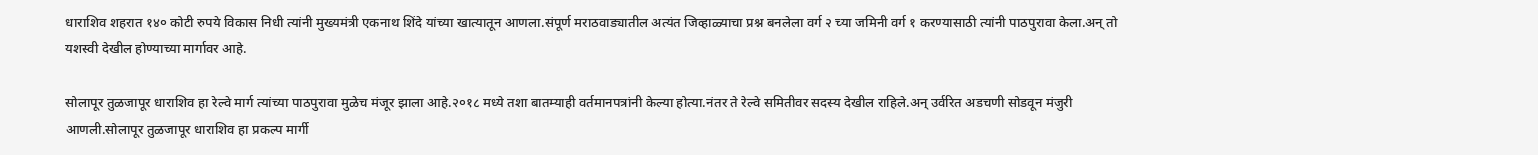धाराशिव शहरात १४० कोटी रुपये विकास निधी त्यांनी मुख्यमंत्री एकनाथ शिंदे यांच्या खात्यातून आणला.संपूर्ण मराठवाड्यातील अत्यंत जिव्हाळ्याचा प्रश्न बनलेला वर्ग २ च्या जमिनी वर्ग १ करण्यासाठी त्यांनी पाठपुरावा केला.अन् तो यशस्वी देखील होण्याच्या मार्गावर आहे.

सोलापूर तुळजापूर धाराशिव हा रेल्वे मार्ग त्यांच्या पाठपुरावा मुळेच मंजूर झाला आहे.२०१८ मध्ये तशा बातम्याही वर्तमानपत्रांनी केल्या होत्या.नंतर ते रेल्वे समितीवर सदस्य देखील राहिले.अन् उर्वरित अडचणी सोडवून मंजुरी आणली.सोलापूर तुळजापूर धाराशिव हा प्रकल्प मार्गी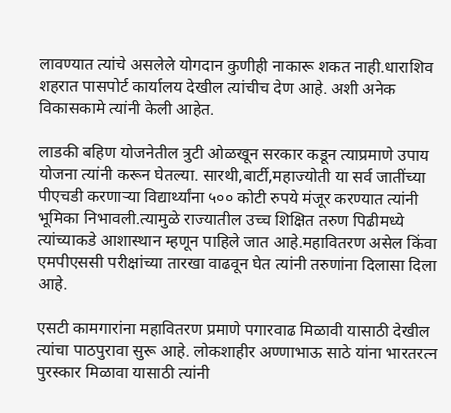लावण्यात त्यांचे असलेले योगदान कुणीही नाकारू शकत नाही.धाराशिव शहरात पासपोर्ट कार्यालय देखील त्यांचीच देण आहे. अशी अनेक विकासकामे त्यांनी केली आहेत.

लाडकी बहिण योजनेतील त्रुटी ओळखून सरकार कडून त्याप्रमाणे उपाय योजना त्यांनी करून घेतल्या. सारथी,बार्टी,महाज्योती या सर्व जातींच्या पीएचडी करणाऱ्या विद्यार्थ्यांना ५०० कोटी रुपये मंजूर करण्यात त्यांनी भूमिका निभावली.त्यामुळे राज्यातील उच्च शिक्षित तरुण पिढीमध्ये त्यांच्याकडे आशास्थान म्हणून पाहिले जात आहे.महावितरण असेल किंवा एमपीएससी परीक्षांच्या तारखा वाढवून घेत त्यांनी तरुणांना दिलासा दिला आहे.

एसटी कामगारांना महावितरण प्रमाणे पगारवाढ मिळावी यासाठी देखील त्यांचा पाठपुरावा सुरू आहे. लोकशाहीर अण्णाभाऊ साठे यांना भारतरत्न पुरस्कार मिळावा यासाठी त्यांनी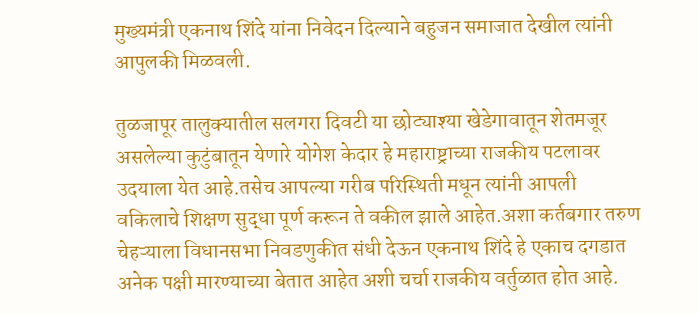मुख्यमंत्री एकनाथ शिंदे यांना निवेदन दिल्याने बहुजन समाजात देखील त्यांनी आपुलकी मिळवली.

तुळजापूर तालुक्यातील सलगरा दिवटी या छोट्याश्या खेडेगावातून शेतमजूर असलेल्या कुटुंबातून येणारे योगेश केदार हे महाराष्ट्राच्या राजकीय पटलावर उदयाला येत आहे.तसेच आपल्या गरीब परिस्थिती मधून त्यांनी आपली वकिलाचे शिक्षण सुद्धा पूर्ण करून ते वकील झाले आहेत.अशा कर्तबगार तरुण चेहऱ्याला विधानसभा निवडणुकीत संधी देऊन एकनाथ शिंदे हे एकाच दगडात अनेक पक्षी मारण्याच्या बेतात आहेत अशी चर्चा राजकीय वर्तुळात होत आहे.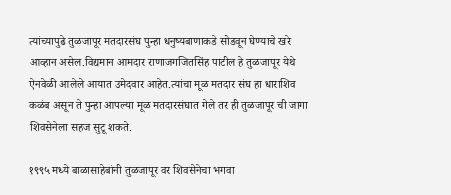त्यांच्यापुढे तुळजापूर मतदारसंघ पुन्हा धनुष्यबाणाकडे सोडवून घेण्याचे खरे आव्हान असेल.विद्यमान आमदार राणाजगजितसिंह पाटील हे तुळजापूर येथे ऐनवेळी आलेले आयात उमेदवार आहेत.त्यांचा मूळ मतदार संघ हा धाराशिव कळंब असून ते पुन्हा आपल्या मूळ मतदारसंघात गेले तर ही तुळजापूर ची जागा शिवसेनेला सहज सुटू शकते.

१९९५ मध्ये बाळासाहेबांनी तुळजापूर वर शिवसेनेचा भगवा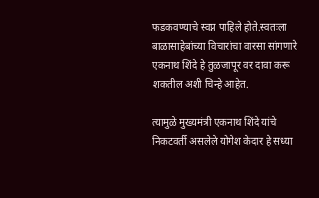फडकवण्याचे स्वप्न पाहिले होते.स्वतःला बाळासाहेबांच्या विचारांचा वारसा सांगणारे एकनाथ शिंदे हे तुळजापूर वर दावा करू शकतील अशी चिन्हे आहेत.

त्यामुळे मुख्यमंत्री एकनाथ शिंदे यांचे निकटवर्ती असलेले योगेश केदार हे सध्या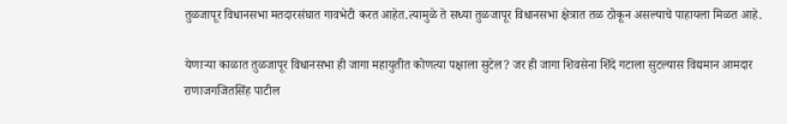तुळजापूर विधानसभा मतदारसंघात गावभेटी करत आहेत.त्यामुळे ते सध्या तुळजापूर विधानसभा क्षेत्रात तळ ठोकून असल्याचे पाहायला मिळत आहे.

येणाऱ्या काळात तुळजापूर विधानसभा ही जागा महायुतीत कोणत्या पक्षाला सुटेल? जर ही जागा शिवसेना शिंदे गटाला सुटल्यास विद्यमान आमदार राणाजगजितसिंह पाटील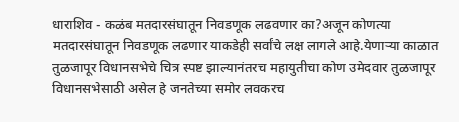धाराशिव - कळंब मतदारसंघातून निवडणूक लढवणार का?अजून कोणत्या मतदारसंघातून निवडणूक लढणार याकडेही सर्वांचे लक्ष लागले आहे.येणाऱ्या काळात तुळजापूर विधानसभेचे चित्र स्पष्ट झाल्यानंतरच महायुतीचा कोण उमेदवार तुळजापूर विधानसभेसाठी असेल हे जनतेच्या समोर लवकरच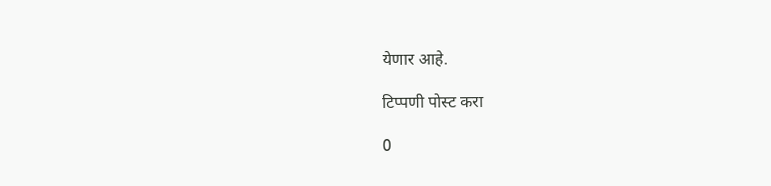येणार आहे.

टिप्पणी पोस्ट करा

0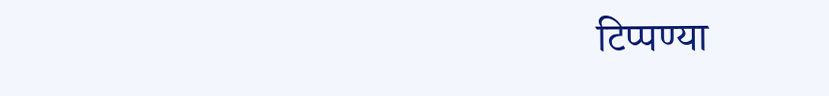टिप्पण्या